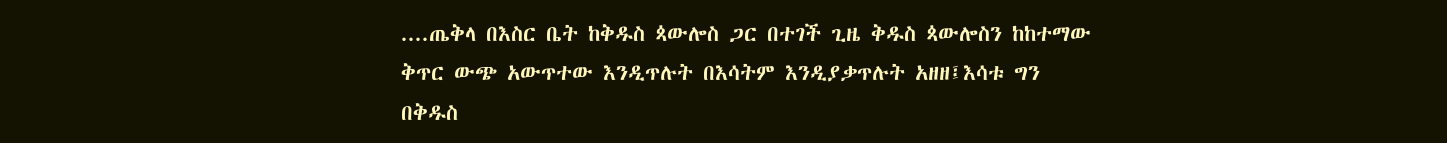....ጤቅላ በእስር ቤት ከቅዱስ ጳውሎስ ጋር በተገች ጊዜ ቅዱስ ጳውሎስን ከከተማው ቅጥር ውጭ አውጥተው እንዲጥሉት በእሳትም እንዲያቃጥሉት አዘዘ፤እሳቱ ግን በቅዱስ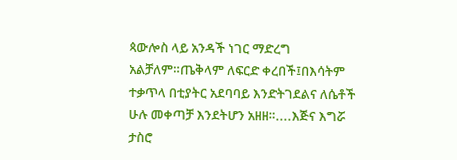ጳውሎስ ላይ አንዳች ነገር ማድረግ አልቻለም።ጤቅላም ለፍርድ ቀረበች፤በእሳትም ተቃጥላ በቲያትር አደባባይ እንድትገደልና ለሴቶች ሁሉ መቀጣቻ እንደትሆን አዘዘ።....እጅና እግሯ ታስሮ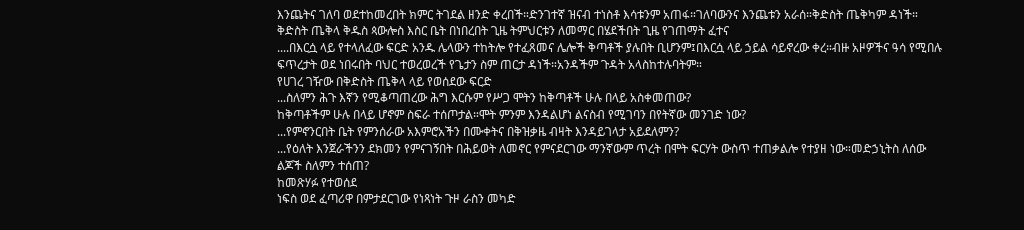እንጨትና ገለባ ወደተከመረበት ክምር ትገደል ዘንድ ቀረበች።ድንገተኛ ዝናብ ተነስቶ እሳቱንም አጠፋ።ገለባውንና እንጨቱን አራሰ።ቅድስት ጤቅካም ዳነች።
ቅድስት ጤቅላ ቅዱስ ጳውሎስ እስር ቤት በነበረበት ጊዜ ትምህርቱን ለመማር በሄደችበት ጊዜ የገጠማት ፈተና
....በእርሷ ላይ የተላለፈው ፍርድ አንዱ ሌላውን ተከትሎ የተፈጸመና ሌሎች ቅጣቶች ያሉበት ቢሆንም፤በእርሷ ላይ ኃይል ሳይኖረው ቀረ።ብዙ አዞዎችና ዓሳ የሚበሉ ፍጥረታት ወደ ነበሩበት ባህር ተወረወረች የጌታን ስም ጠርታ ዳነች።አንዳችም ጉዳት አላስከተሉባትም።
የሀገረ ገዥው በቅድስት ጤቅላ ላይ የወሰደው ፍርድ
...ስለምን ሕጉ እኛን የሚቆጣጠረው ሕግ እርሱም የሥጋ ሞትን ከቅጣቶች ሁሉ በላይ አስቀመጠው?
ከቅጣቶችም ሁሉ በላይ ሆኖም ስፍራ ተሰጦታል።ሞት ምንም እንዳልሆነ ልናስብ የሚገባን በየትኛው መንገድ ነው?
...የምኖንርበት ቤት የምንሰራው አእምሮአችን በሙቀትና በቅዝቃዜ ብዛት እንዳይገላታ አይደለምን?
...የዕለት እንጀራችንን ደክመን የምናገኝበት በሕይወት ለመኖር የምናደርገው ማንኛውም ጥረት በሞት ፍርሃት ውስጥ ተጠቃልሎ የተያዘ ነው።መድኃኒትስ ለሰው ልጆች ስለምን ተሰጠ?
ከመጽሃፉ የተወሰደ
ነፍስ ወደ ፈጣሪዋ በምታደርገው የነጻነት ጉዞ ራስን መካድ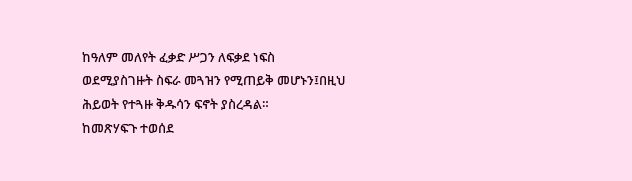ከዓለም መለየት ፈቃድ ሥጋን ለፍቃደ ነፍስ ወደሚያስገዙት ስፍራ መጓዝን የሚጠይቅ መሆኑን፤በዚህ ሕይወት የተጓዙ ቅዱሳን ፍኖት ያስረዳል።
ከመጽሃፍጉ ተወሰደ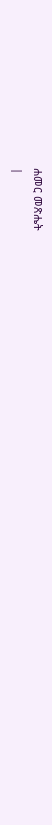ሐመር መጽሔት
|